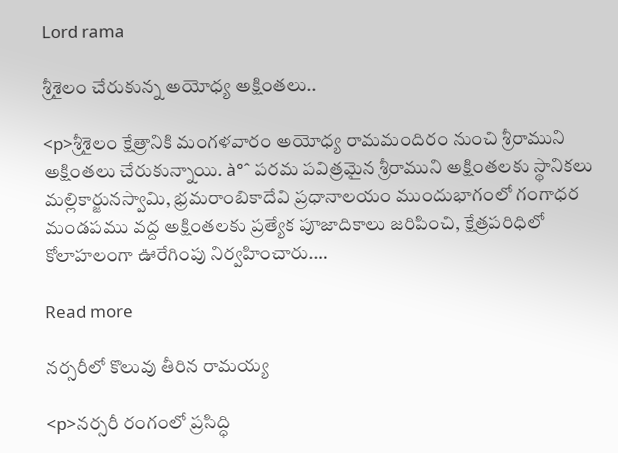Lord rama

శ్రీశైలం చేరుకున్న అయోధ్య అక్షింతలు..

<p>శ్రీశైలం క్షేత్రానికి మంగళవారం అయోధ్య రామమందిరం నుంచి శ్రీరాముని అక్షింతలు చేరుకున్నాయి. à°ˆ పరమ పవిత్రమైన శ్రీరాముని అక్షింతలకు స్థానికలు మల్లికార్జునస్వామి, భ్రమరాంబికాదేవి ప్రధానాలయం ముందుభాగంలో గంగాధర మండపము వద్ద అక్షింతలకు ప్రత్యేక పూజాదికాలు జరిపించి, క్షేత్రపరిధిలో కోలాహలంగా ఊరేగింపు నిర్వహించారు.…

Read more

నర్సరీలో కొలువు తీరిన రామయ్య

<p>నర్సరీ రంగంలో ప్రసిద్ధి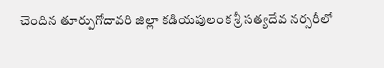చెందిన తూర్పుగోదావరి జిల్లా కడియపులంక శ్రీ సత్యదేవ నర్సరీలో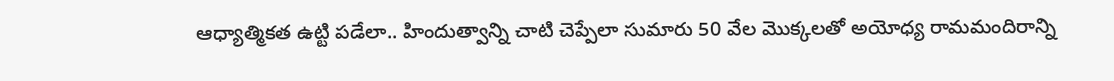ఆధ్యాత్మికత ఉట్టి పడేలా.. హిందుత్వాన్ని చాటి చెప్పేలా సుమారు 50 వేల మొక్కలతో అయోధ్య రామమందిరాన్ని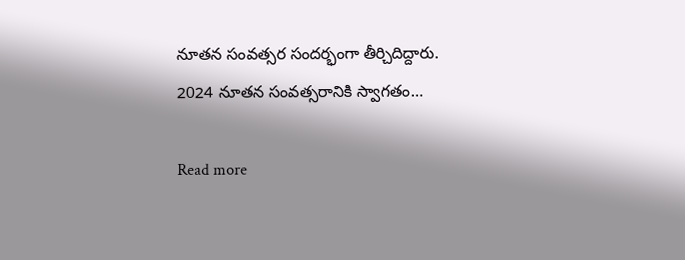నూతన సంవత్సర సందర్భంగా తీర్చిదిద్దారు. 2024 నూతన సంవత్సరానికి స్వాగతం…

Read more